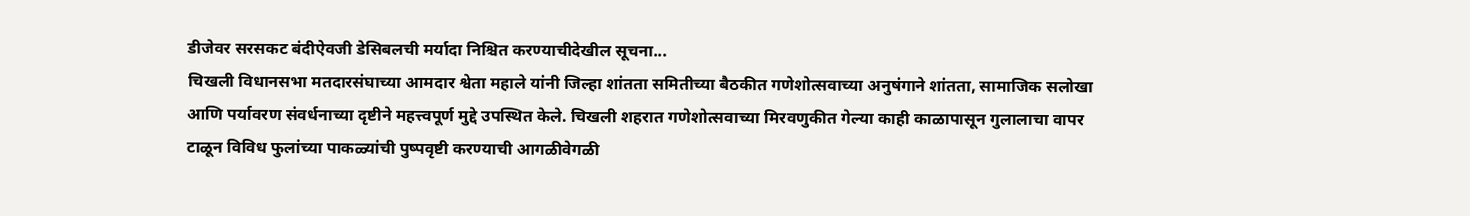डीजेवर सरसकट बंदीऐवजी डेसिबलची मर्यादा निश्चित करण्याचीदेखील सूचना...
चिखली विधानसभा मतदारसंघाच्या आमदार श्वेता महाले यांनी जिल्हा शांतता समितीच्या बैठकीत गणेशोत्सवाच्या अनुषंगाने शांतता, सामाजिक सलोखा आणि पर्यावरण संवर्धनाच्या दृष्टीने महत्त्वपूर्ण मुद्दे उपस्थित केले. चिखली शहरात गणेशोत्सवाच्या मिरवणुकीत गेल्या काही काळापासून गुलालाचा वापर टाळून विविध फुलांच्या पाकळ्यांची पुष्पवृष्टी करण्याची आगळीवेगळी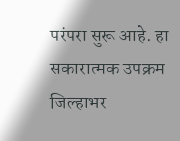परंपरा सुरू आहे. हा सकारात्मक उपक्रम जिल्हाभर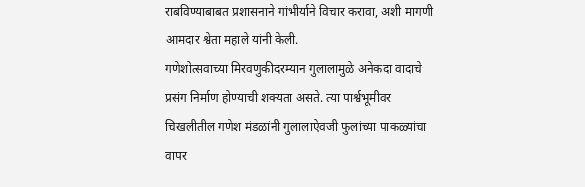राबविण्याबाबत प्रशासनाने गांभीर्याने विचार करावा, अशी मागणी आमदार श्वेता महाले यांनी केली.
गणेशोत्सवाच्या मिरवणुकीदरम्यान गुलालामुळे अनेकदा वादाचे प्रसंग निर्माण होण्याची शक्यता असते. त्या पार्श्वभूमीवर चिखलीतील गणेश मंडळांनी गुलालाऐवजी फुलांच्या पाकळ्यांचा वापर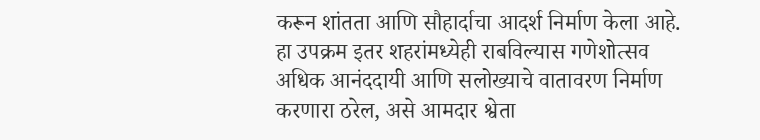करून शांतता आणि सौहार्दाचा आदर्श निर्माण केला आहे. हा उपक्रम इतर शहरांमध्येही राबविल्यास गणेशोत्सव अधिक आनंददायी आणि सलोख्याचे वातावरण निर्माण करणारा ठरेल, असे आमदार श्वेता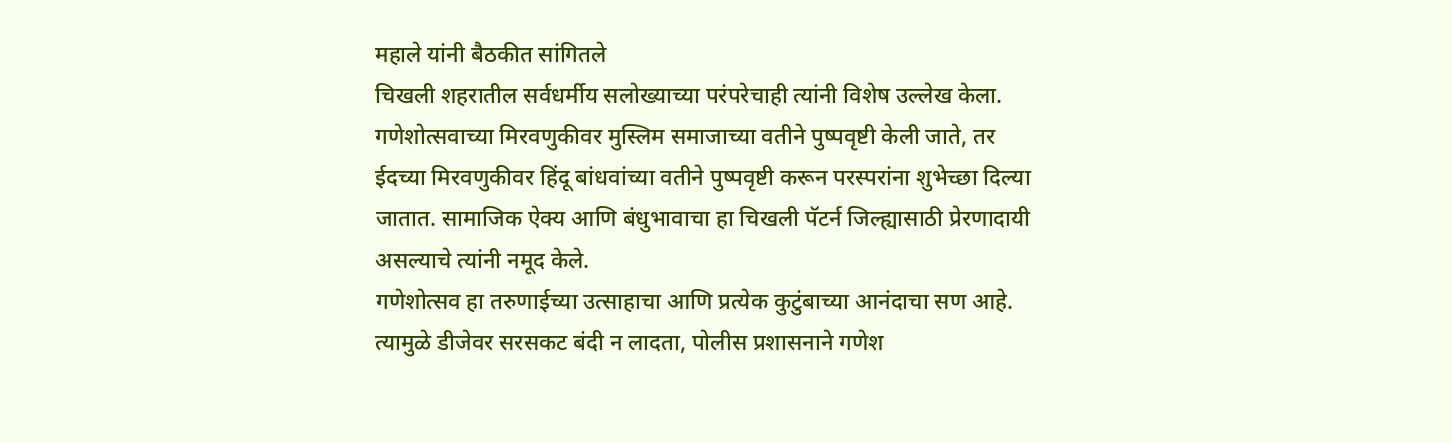महाले यांनी बैठकीत सांगितले
चिखली शहरातील सर्वधर्मीय सलोख्याच्या परंपरेचाही त्यांनी विशेष उल्लेख केला. गणेशोत्सवाच्या मिरवणुकीवर मुस्लिम समाजाच्या वतीने पुष्पवृष्टी केली जाते, तर ईदच्या मिरवणुकीवर हिंदू बांधवांच्या वतीने पुष्पवृष्टी करून परस्परांना शुभेच्छा दिल्या जातात. सामाजिक ऐक्य आणि बंधुभावाचा हा चिखली पॅटर्न जिल्ह्यासाठी प्रेरणादायी असल्याचे त्यांनी नमूद केले.
गणेशोत्सव हा तरुणाईच्या उत्साहाचा आणि प्रत्येक कुटुंबाच्या आनंदाचा सण आहे. त्यामुळे डीजेवर सरसकट बंदी न लादता, पोलीस प्रशासनाने गणेश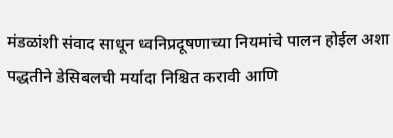मंडळांशी संवाद साधून ध्वनिप्रदूषणाच्या नियमांचे पालन होईल अशा पद्धतीने डेसिबलची मर्यादा निश्चित करावी आणि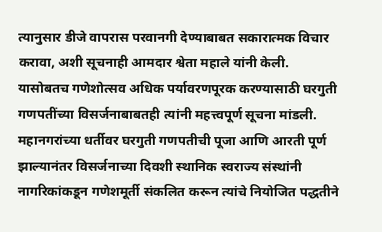त्यानुसार डीजे वापरास परवानगी देण्याबाबत सकारात्मक विचार करावा, अशी सूचनाही आमदार श्वेता महाले यांनी केली.
यासोबतच गणेशोत्सव अधिक पर्यावरणपूरक करण्यासाठी घरगुती गणपतींच्या विसर्जनाबाबतही त्यांनी महत्त्वपूर्ण सूचना मांडली. महानगरांच्या धर्तीवर घरगुती गणपतीची पूजा आणि आरती पूर्ण झाल्यानंतर विसर्जनाच्या दिवशी स्थानिक स्वराज्य संस्थांनी नागरिकांकडून गणेशमूर्ती संकलित करून त्यांचे नियोजित पद्धतीने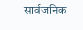सार्वजनिक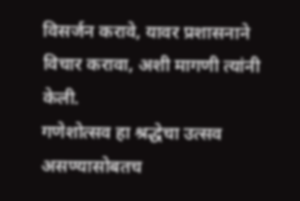विसर्जन करावे, यावर प्रशासनाने विचार करावा, अशी मागणी त्यांनी केली.
गणेशोत्सव हा श्रद्धेचा उत्सव असण्यासोबतच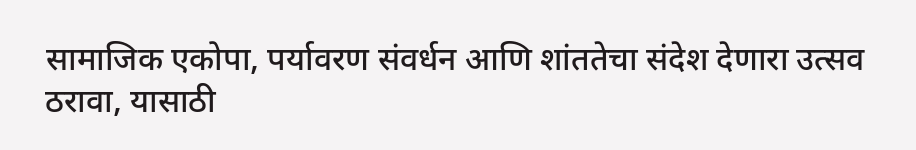सामाजिक एकोपा, पर्यावरण संवर्धन आणि शांततेचा संदेश देणारा उत्सव ठरावा, यासाठी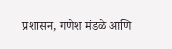प्रशासन, गणेश मंडळे आणि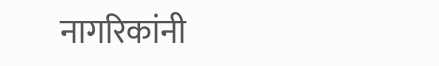नागरिकांनी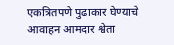एकत्रितपणे पुढाकार घेण्याचे आवाहन आमदार श्वेता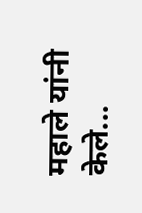महाले यांनी केले...